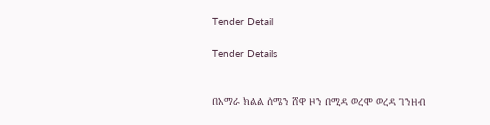Tender Detail

Tender Details


በአማራ ክልል ሰሜን ሸዋ ዞን በሚዳ ወረሞ ወረዳ ገንዘብ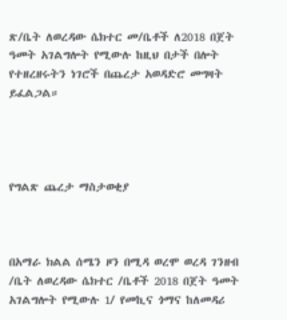ጽ/ቤት ለወረዳው ሴክተር መ/ቤቶች ለ2018 በጀት ዓመት አገልግሎት የሚውሉ ከዚህ በታች በሎት የተዘረዘሩትን ነገሮች በጨረታ አወዳድሮ መግዛት ይፈልጋል።




የግልጽ ጨረታ ማስታወቂያ



በአማራ ክልል ሰሜን ዞን በሚዳ ወረሞ ወረዳ ገንዘብ /ቤት ለወረዳው ሴክተር /ቤቶች 2018 በጀት ዓመት አገልግሎት የሚውሉ 1/ የመኪና ጎማና ከለመዳሪ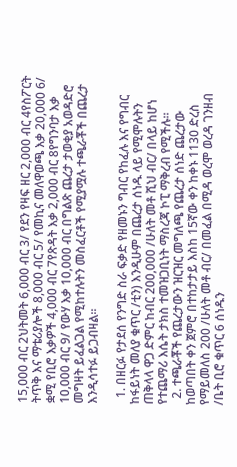15,000 ብር 2ህትመት 6,000 ብር 3/ የደን የዛፍ ዘር 2,000 ብር 4የስፖርት ትጥቅ እና ማቴሪያሎች 8,000 ብር 5/ የመኪና መለዋወጫ እቃ 20,000 6/ ቋሚ የቢሮ እቃዎች 4,000 ብር 7የጽዳት እቃ 2,000 ብር 8የግንባታ እቃ 10,000 ብር 9/ የውሃ እቃ 10,000 ብር በግልጽ ጨረታ ታወቂያ አወዳድሮ መግዛት ይፈልጋል የሚከተሉትን መስፈርቶች የሚያሟሉ ተጫራቾች በጨረታ እንዲሳተፉ ይጋብዛል፡፡

  1. በዘርፉ የታደሰ የንግድ ስራ ፍቃድ የዘመኑን ግብር የከፈሉ እና የግብር ከፋይነት መለያ ቁጥር /ቲን) እንዲሁም በጨረታ ሰነዱ ላይ የሚሞሉትን ጠቅላላ ዋጋ ድምር ከብር 200,000 /ሁለት መቶ ሺህ ብር/ በላይ ከሆነ የተጨማሪ እሴት ታክስ ተመዝጋቢነት ማስረጃ ኮፒ ማቅረብ የሚችሉ፡፡
  2. ተጫራቾች የጨረታውን ዝርዝር መግለጫ የጨረታ ሰነድ ጨረታው ከወጣበት ቀን ጀምሮ በተከታታይ እስከ 15ኛው ቀን ከቀኑ 1130 ድረስ የማይመለስ 200 /ሁለት መቶ ብር/ በመፈል በሚዳ ወረሞ ወረዳ ገንዘብ /ቤት ቢሮ ቁጥር 6 ሰነዱን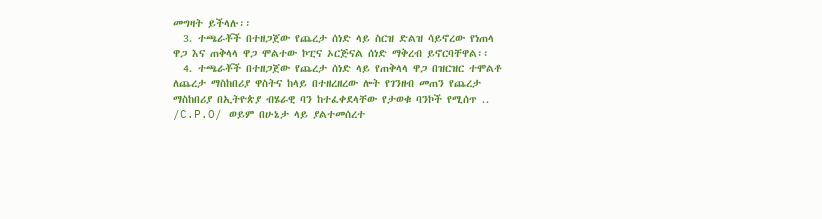መግዛት ይችላሉ፡፡
  3. ተጫራቾች በተዘጋጀው የጨረታ ሰነድ ላይ ስርዝ ድልዝ ሳይኖረው የነጠላ ዋጋ እና ጠቅላላ ዋጋ ሞልተው ኮፒና ኦርጅናል ሰነድ ማቅረብ ይኖርባቸዋል፡፡
  4. ተጫራቾች በተዘጋጀው የጨረታ ሰነድ ላይ የጠቅላላ ዋጋ በዝርዝር ተሞልቶ ለጨረታ ማስከበሪያ ዋስትና ከላይ በተዘረዘረው ሎት የገንዘብ መጠን የጨረታ ማስከበሪያ በኢትዮጵያ ብሄራዊ ባን ከተፈቀደላቸው የታወቁ ባንኮች የሚሰጥ .. /C.P.O/ ወይም በሁኔታ ላይ ያልተመሰረተ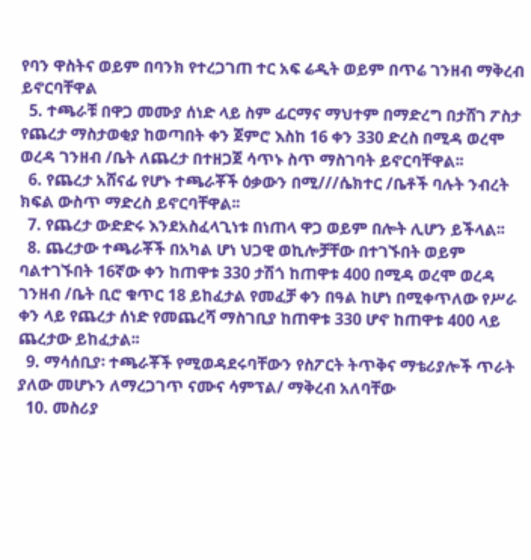የባን ዋስትና ወይም በባንክ የተረጋገጠ ተር አፍ ሬዲት ወይም በጥሬ ገንዘብ ማቅረብ ይኖርባቸዋል
  5. ተጫራቹ በዋጋ መሙያ ሰነድ ላይ ስም ፊርማና ማህተም በማድረግ በታሸገ ፖስታ የጨረታ ማስታወቂያ ከወጣበት ቀን ጀምሮ እስከ 16 ቀን 330 ድረስ በሚዳ ወረሞ ወረዳ ገንዘብ /ቤት ለጨረታ በተዘጋጀ ሳጥኑ ስጥ ማስገባት ይኖርባቸዋል፡፡
  6. የጨረታ አሸናፊ የሆኑ ተጫራቾች ዕቃውን በሚ///ሴክተር /ቤቶች ባሉት ንብረት ክፍል ውስጥ ማድረስ ይኖርባቸዋል፡፡
  7. የጨረታ ውድድሩ እንደአስፈላጊነቱ በነጠላ ዋጋ ወይም በሎት ሊሆን ይችላል፡፡
  8. ጨረታው ተጫራቾች በአካል ሆነ ህጋዊ ወኪሎቻቸው በተገኙበት ወይም ባልተገኙበት 16ኛው ቀን ከጠዋቱ 330 ታሽጎ ከጠዋቱ 400 በሚዳ ወረሞ ወረዳ ገንዘብ /ቤት ቢሮ ቁጥር 18 ይከፈታል የመፈቻ ቀን በዓል ከሆነ በሚቀጥለው የሥራ ቀን ላይ የጨረታ ሰነድ የመጨረሻ ማስገቢያ ከጠዋቱ 330 ሆኖ ከጠዋቱ 400 ላይ ጨረታው ይከፈታል፡፡
  9. ማሳሰቢያ፡ ተጫራቾች የሚወዳደሩባቸውን የስፖርት ትጥቅና ማቴሪያሎች ጥራት ያለው መሆኑን ለማረጋገጥ ናሙና ሳምፕል/ ማቅረብ አለባቸው
  10. መስሪያ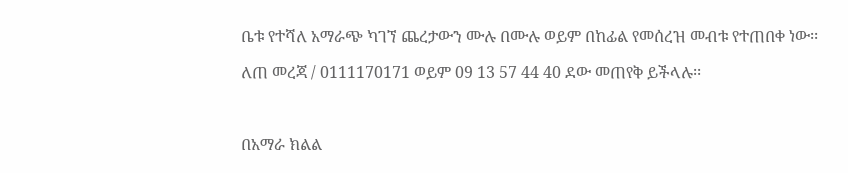ቤቱ የተሻለ አማራጭ ካገኘ ጨረታውን ሙሉ በሙሉ ወይም በከፊል የመሰረዝ መብቱ የተጠበቀ ነው፡፡

ለጠ መረጃ / 0111170171 ወይም 09 13 57 44 40 ደው መጠየቅ ይችላሉ፡፡



በአማራ ክልል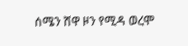ሰሜን ሸዋ ዞን የሚዳ ወረሞ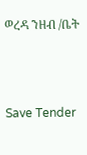ወረዳ ንዘብ /ቤት



Save Tender